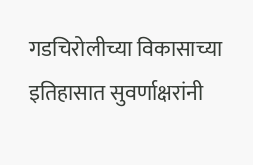गडचिरोलीच्या विकासाच्या इतिहासात सुवर्णाक्षरांनी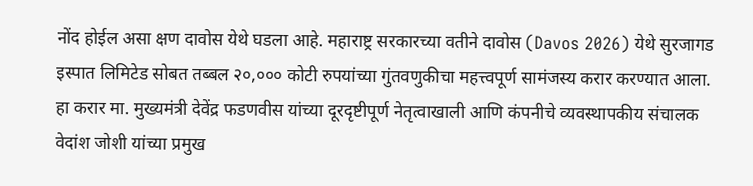नोंद होईल असा क्षण दावोस येथे घडला आहे. महाराष्ट्र सरकारच्या वतीने दावोस (Davos 2026) येथे सुरजागड इस्पात लिमिटेड सोबत तब्बल २०,००० कोटी रुपयांच्या गुंतवणुकीचा महत्त्वपूर्ण सामंजस्य करार करण्यात आला. हा करार मा. मुख्यमंत्री देवेंद्र फडणवीस यांच्या दूरदृष्टीपूर्ण नेतृत्वाखाली आणि कंपनीचे व्यवस्थापकीय संचालक वेदांश जोशी यांच्या प्रमुख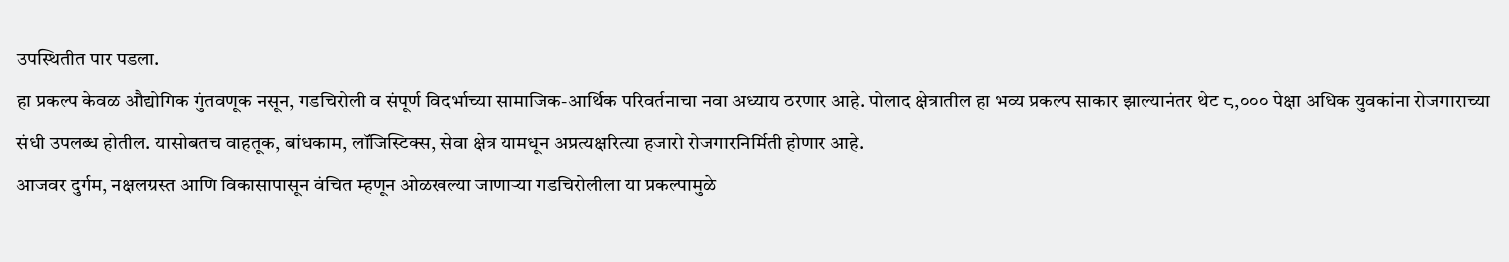उपस्थितीत पार पडला.
हा प्रकल्प केवळ औद्योगिक गुंतवणूक नसून, गडचिरोली व संपूर्ण विदर्भाच्या सामाजिक-आर्थिक परिवर्तनाचा नवा अध्याय ठरणार आहे. पोलाद क्षेत्रातील हा भव्य प्रकल्प साकार झाल्यानंतर थेट ८,००० पेक्षा अधिक युवकांना रोजगाराच्या संधी उपलब्ध होतील. यासोबतच वाहतूक, बांधकाम, लॉजिस्टिक्स, सेवा क्षेत्र यामधून अप्रत्यक्षरित्या हजारो रोजगारनिर्मिती होणार आहे.
आजवर दुर्गम, नक्षलग्रस्त आणि विकासापासून वंचित म्हणून ओळखल्या जाणाऱ्या गडचिरोलीला या प्रकल्पामुळे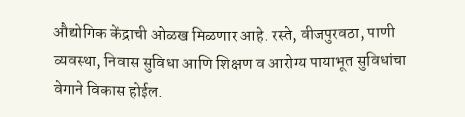औद्योगिक केंद्राची ओळख मिळणार आहे. रस्ते, वीजपुरवठा, पाणी व्यवस्था, निवास सुविधा आणि शिक्षण व आरोग्य पायाभूत सुविधांचा वेगाने विकास होईल.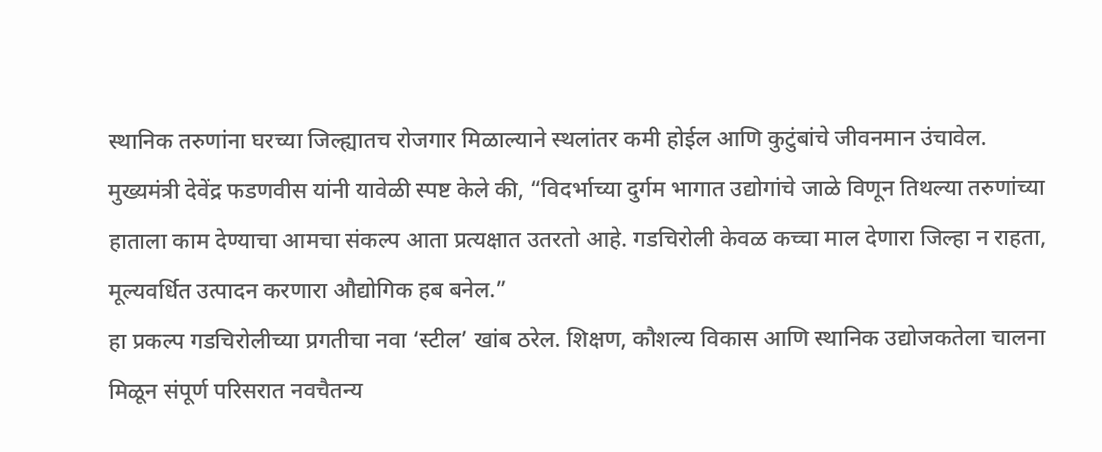स्थानिक तरुणांना घरच्या जिल्ह्यातच रोजगार मिळाल्याने स्थलांतर कमी होईल आणि कुटुंबांचे जीवनमान उंचावेल.
मुख्यमंत्री देवेंद्र फडणवीस यांनी यावेळी स्पष्ट केले की, “विदर्भाच्या दुर्गम भागात उद्योगांचे जाळे विणून तिथल्या तरुणांच्या हाताला काम देण्याचा आमचा संकल्प आता प्रत्यक्षात उतरतो आहे. गडचिरोली केवळ कच्चा माल देणारा जिल्हा न राहता, मूल्यवर्धित उत्पादन करणारा औद्योगिक हब बनेल.”
हा प्रकल्प गडचिरोलीच्या प्रगतीचा नवा ‘स्टील’ खांब ठरेल. शिक्षण, कौशल्य विकास आणि स्थानिक उद्योजकतेला चालना मिळून संपूर्ण परिसरात नवचैतन्य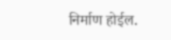निर्माण होईल.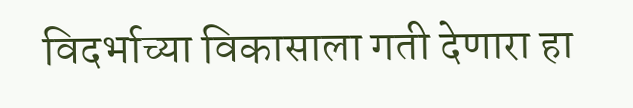विदर्भाच्या विकासाला गती देणारा हा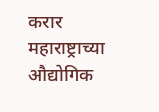करार महाराष्ट्राच्या औद्योगिक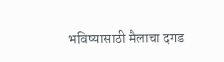भविष्यासाठी मैलाचा दगड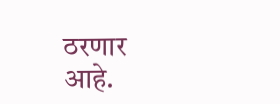ठरणार आहे.